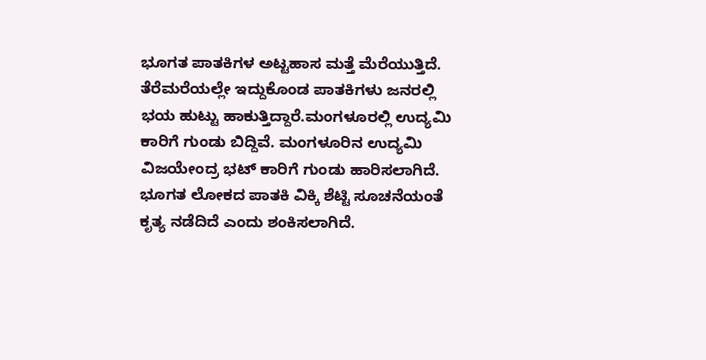ಭೂಗತ ಪಾತಕಿಗಳ ಅಟ್ಟಹಾಸ ಮತ್ತೆ ಮೆರೆಯುತ್ತಿದೆ. ತೆರೆಮರೆಯಲ್ಲೇ ಇದ್ದುಕೊಂಡ ಪಾತಕಿಗಳು ಜನರಲ್ಲಿ ಭಯ ಹುಟ್ಟು ಹಾಕುತ್ತಿದ್ದಾರೆ.ಮಂಗಳೂರಲ್ಲಿ ಉದ್ಯಮಿ ಕಾರಿಗೆ ಗುಂಡು ಬಿದ್ದಿವೆ. ಮಂಗಳೂರಿನ ಉದ್ಯಮಿ ವಿಜಯೇಂದ್ರ ಭಟ್ ಕಾರಿಗೆ ಗುಂಡು ಹಾರಿಸಲಾಗಿದೆ. ಭೂಗತ ಲೋಕದ ಪಾತಕಿ ವಿಕ್ಕಿ ಶೆಟ್ಟಿ ಸೂಚನೆಯಂತೆ ಕೃತ್ಯ ನಡೆದಿದೆ ಎಂದು ಶಂಕಿಸಲಾಗಿದೆ.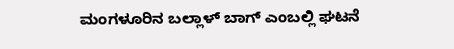ಮಂಗಳೂರಿನ ಬಲ್ಲಾಳ್ ಬಾಗ್ ಎಂಬಲ್ಲಿ ಘಟನೆ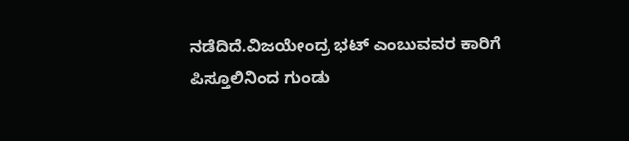ನಡೆದಿದೆ.ವಿಜಯೇಂದ್ರ ಭಟ್ ಎಂಬುವವರ ಕಾರಿಗೆ ಪಿಸ್ತೂಲಿನಿಂದ ಗುಂಡು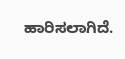ಹಾರಿಸಲಾಗಿದೆ.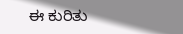ಈ ಕುರಿತು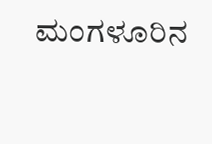ಮಂಗಳೂರಿನ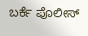ಬರ್ಕೆ ಪೊಲೀಸ್